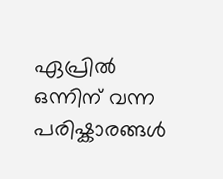ഏപ്രിൽ ഒന്നിന് വന്ന പരിഷ്കാരങ്ങൾ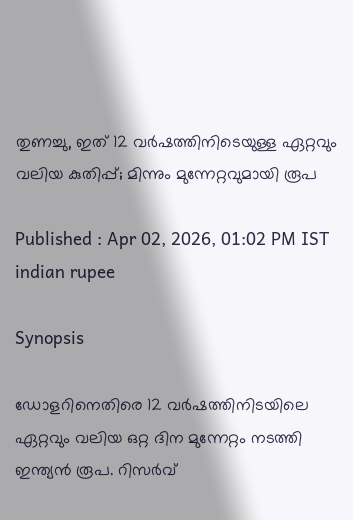തുണച്ചു, ഇത് 12 വര്‍ഷത്തിനിടെയുള്ള ഏറ്റവും വലിയ കുതിപ്പ്; മിന്നും മുന്നേറ്റവുമായി രൂപ

Published : Apr 02, 2026, 01:02 PM IST
indian rupee

Synopsis

ഡോളറിനെതിരെ 12 വര്‍ഷത്തിനിടയിലെ ഏറ്റവും വലിയ ഒറ്റ ദിന മുന്നേറ്റം നടത്തി ഇന്ത്യന്‍ രൂപ. റിസര്‍വ്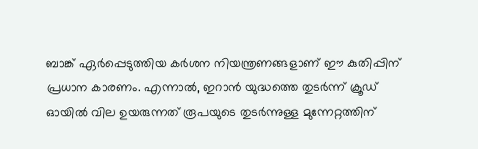ബാങ്ക് ഏര്‍പ്പെടുത്തിയ കര്‍ശന നിയന്ത്രണങ്ങളാണ് ഈ കുതിപ്പിന് പ്രധാന കാരണം. എന്നാല്‍, ഇറാന്‍ യുദ്ധത്തെ തുടര്‍ന്ന് ക്രൂഡ് ഓയില്‍ വില ഉയരുന്നത് രൂപയുടെ തുടര്‍ന്നുള്ള മുന്നേറ്റത്തിന്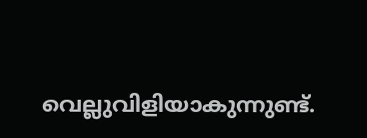വെല്ലുവിളിയാകുന്നുണ്ട്.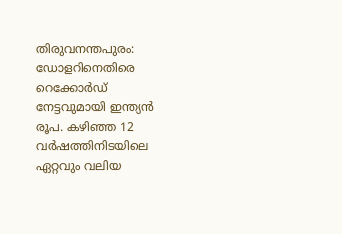തിരുവനന്തപുരം: ഡോളറിനെതിരെ റെക്കോര്‍ഡ് നേട്ടവുമായി ഇന്ത്യന്‍ രൂപ. കഴിഞ്ഞ 12 വര്‍ഷത്തിനിടയിലെ ഏറ്റവും വലിയ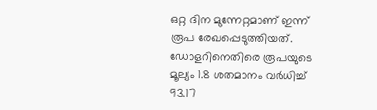ഒറ്റ ദിന മുന്നേറ്റമാണ് ഇന്ന് രൂപ രേഖപ്പെടുത്തിയത്. ഡോളറിനെതിരെ രൂപയുടെ മൂല്യം 1.8 ശതമാനം വര്‍ധിച്ച് 93.17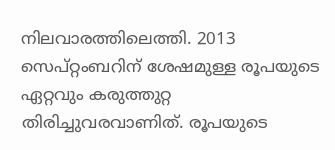നിലവാരത്തിലെത്തി. 2013 സെപ്റ്റംബറിന് ശേഷമുള്ള രൂപയുടെ ഏറ്റവും കരുത്തുറ്റ തിരിച്ചുവരവാണിത്. രൂപയുടെ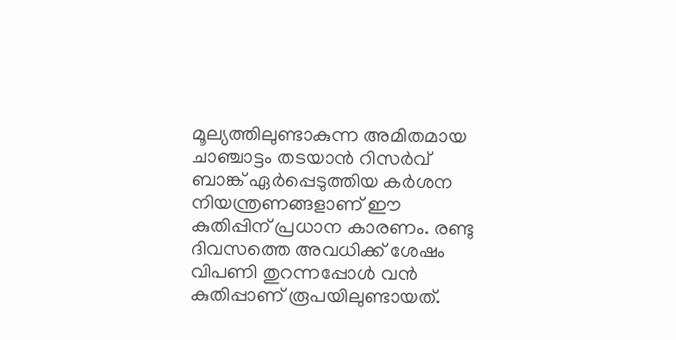മൂല്യത്തിലുണ്ടാകുന്ന അമിതമായ ചാഞ്ചാട്ടം തടയാന്‍ റിസര്‍വ് ബാങ്ക് ഏര്‍പ്പെടുത്തിയ കര്‍ശന നിയന്ത്രണങ്ങളാണ് ഈ കുതിപ്പിന് പ്രധാന കാരണം. രണ്ടു ദിവസത്തെ അവധിക്ക് ശേഷം വിപണി തുറന്നപ്പോള്‍ വന്‍ കുതിപ്പാണ് രൂപയിലുണ്ടായത്.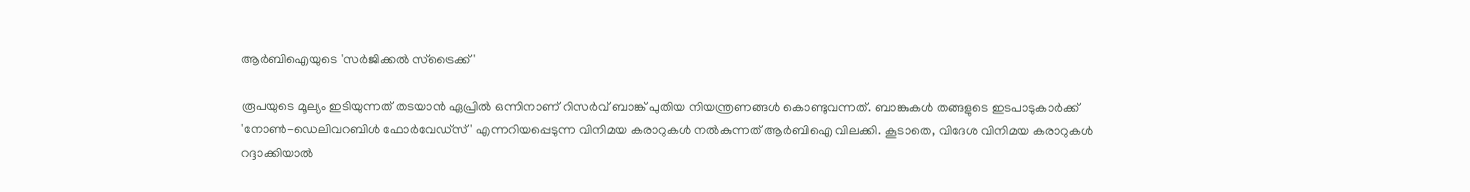ആര്‍ബിഐയുടെ 'സര്‍ജിക്കല്‍ സ്‌ട്രൈക്ക്'

രൂപയുടെ മൂല്യം ഇടിയുന്നത് തടയാന്‍ ഏപ്രില്‍ ഒന്നിനാണ് റിസര്‍വ് ബാങ്ക് പുതിയ നിയന്ത്രണങ്ങള്‍ കൊണ്ടുവന്നത്. ബാങ്കുകള്‍ തങ്ങളുടെ ഇടപാടുകാര്‍ക്ക് 'നോണ്‍-ഡെലിവറബിള്‍ ഫോര്‍വേഡ്സ്' എന്നറിയപ്പെടുന്ന വിനിമയ കരാറുകള്‍ നല്‍കുന്നത് ആര്‍ബിഐ വിലക്കി. കൂടാതെ, വിദേശ വിനിമയ കരാറുകള്‍ റദ്ദാക്കിയാല്‍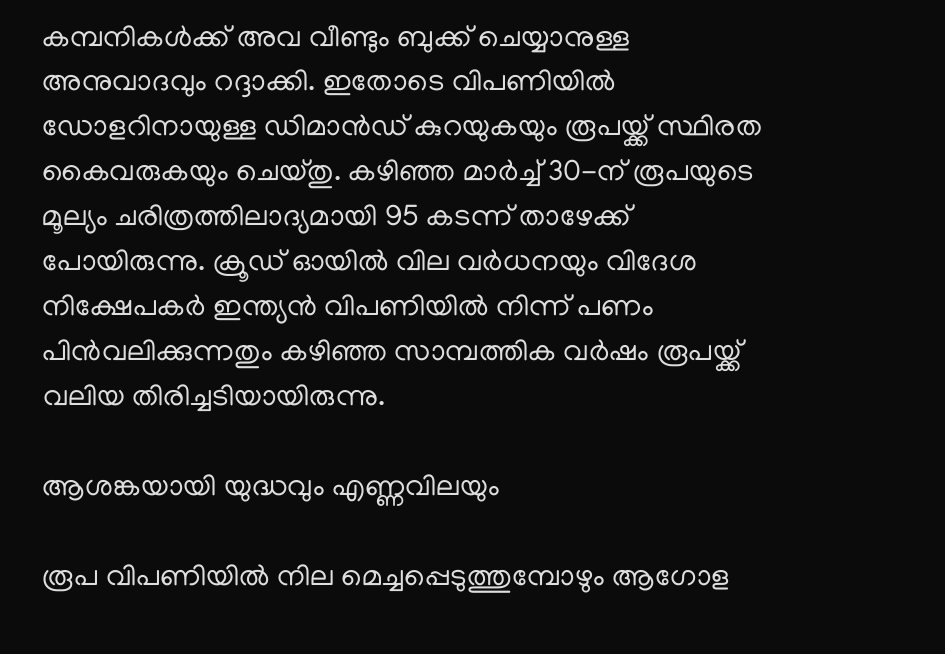കമ്പനികള്‍ക്ക് അവ വീണ്ടും ബുക്ക് ചെയ്യാനുള്ള അനുവാദവും റദ്ദാക്കി. ഇതോടെ വിപണിയില്‍ ഡോളറിനായുള്ള ഡിമാന്‍ഡ് കുറയുകയും രൂപയ്ക്ക് സ്ഥിരത കൈവരുകയും ചെയ്തു. കഴിഞ്ഞ മാര്‍ച്ച് 30-ന് രൂപയുടെ മൂല്യം ചരിത്രത്തിലാദ്യമായി 95 കടന്ന് താഴേക്ക് പോയിരുന്നു. ക്രൂഡ് ഓയില്‍ വില വര്‍ധനയും വിദേശ നിക്ഷേപകര്‍ ഇന്ത്യന്‍ വിപണിയില്‍ നിന്ന് പണം പിന്‍വലിക്കുന്നതും കഴിഞ്ഞ സാമ്പത്തിക വര്‍ഷം രൂപയ്ക്ക് വലിയ തിരിച്ചടിയായിരുന്നു.

ആശങ്കയായി യുദ്ധവും എണ്ണവിലയും

രൂപ വിപണിയില്‍ നില മെച്ചപ്പെടുത്തുമ്പോഴും ആഗോള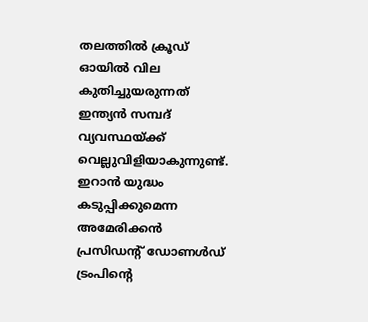തലത്തില്‍ ക്രൂഡ് ഓയില്‍ വില കുതിച്ചുയരുന്നത് ഇന്ത്യന്‍ സമ്പദ് വ്യവസ്ഥയ്ക്ക് വെല്ലുവിളിയാകുന്നുണ്ട്. ഇറാന്‍ യുദ്ധം കടുപ്പിക്കുമെന്ന അമേരിക്കന്‍ പ്രസിഡന്‍റ് ഡോണള്‍ഡ് ട്രംപിന്റെ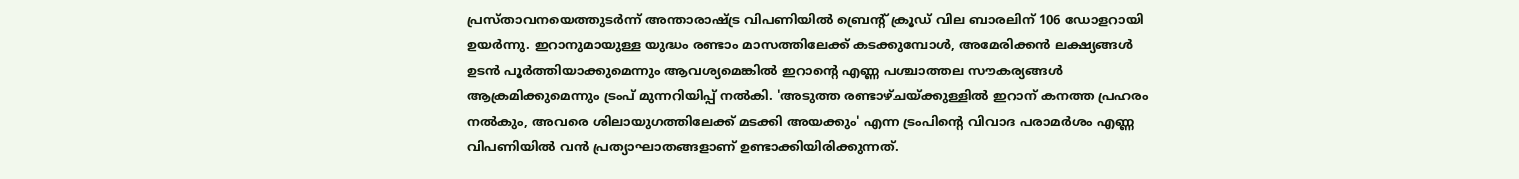പ്രസ്താവനയെത്തുടര്‍ന്ന് അന്താരാഷ്ട്ര വിപണിയില്‍ ബ്രെന്റ് ക്രൂഡ് വില ബാരലിന് 106 ഡോളറായി ഉയര്‍ന്നു. ഇറാനുമായുള്ള യുദ്ധം രണ്ടാം മാസത്തിലേക്ക് കടക്കുമ്പോള്‍, അമേരിക്കന്‍ ലക്ഷ്യങ്ങള്‍ ഉടന്‍ പൂര്‍ത്തിയാക്കുമെന്നും ആവശ്യമെങ്കില്‍ ഇറാന്റെ എണ്ണ പശ്ചാത്തല സൗകര്യങ്ങള്‍ ആക്രമിക്കുമെന്നും ട്രംപ് മുന്നറിയിപ്പ് നല്‍കി. 'അടുത്ത രണ്ടാഴ്ചയ്ക്കുള്ളില്‍ ഇറാന് കനത്ത പ്രഹരം നല്‍കും, അവരെ ശിലായുഗത്തിലേക്ക് മടക്കി അയക്കും' എന്ന ട്രംപിന്റെ വിവാദ പരാമര്‍ശം എണ്ണ വിപണിയില്‍ വന്‍ പ്രത്യാഘാതങ്ങളാണ് ഉണ്ടാക്കിയിരിക്കുന്നത്.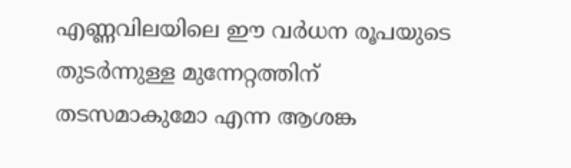എണ്ണവിലയിലെ ഈ വര്‍ധന രൂപയുടെ തുടര്‍ന്നുള്ള മുന്നേറ്റത്തിന് തടസമാകുമോ എന്ന ആശങ്ക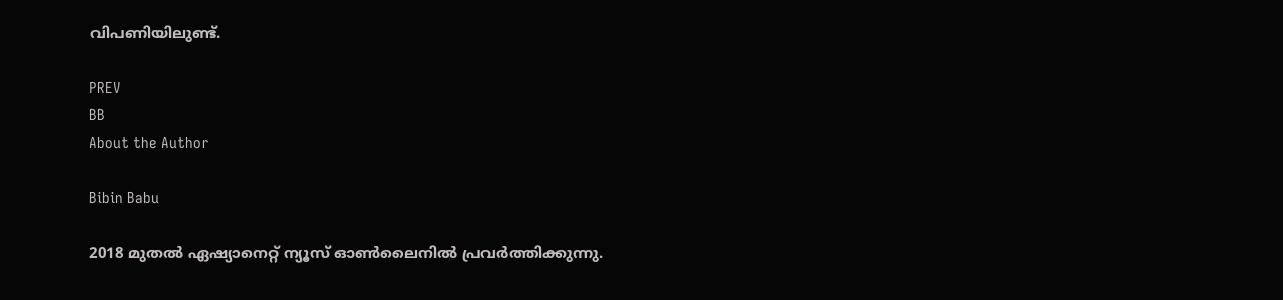വിപണിയിലുണ്ട്.

PREV
BB
About the Author

Bibin Babu

2018 മുതല്‍ ഏഷ്യാനെറ്റ് ന്യൂസ് ഓണ്‍ലൈനില്‍ പ്രവര്‍ത്തിക്കുന്നു.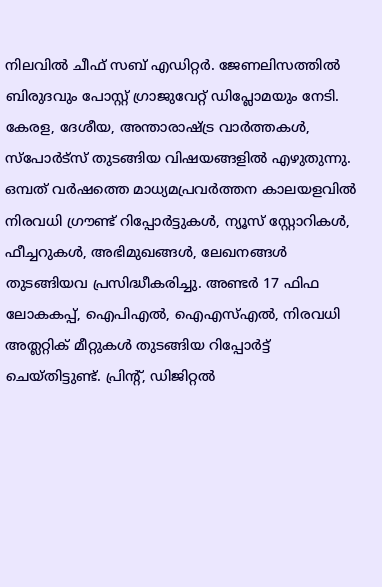നിലവില്‍ ചീഫ് സബ് എഡിറ്റർ. ജേണലിസത്തില്‍ ബിരുദവും പോസ്റ്റ് ഗ്രാജുവേറ്റ് ഡിപ്ലോമയും നേടി. കേരള, ദേശീയ, അന്താരാഷ്ട്ര വാര്‍ത്തകള്‍, സ്പോര്‍ട്സ് തുടങ്ങിയ വിഷയങ്ങളില്‍ എഴുതുന്നു. ഒമ്പത് വര്‍ഷത്തെ മാധ്യമപ്രവര്‍ത്തന കാലയളവില്‍ നിരവധി ഗ്രൗണ്ട് റിപ്പോര്‍ട്ടുകള്‍, ന്യൂസ് സ്റ്റോറികള്‍, ഫീച്ചറുകള്‍, അഭിമുഖങ്ങള്‍, ലേഖനങ്ങള്‍ തുടങ്ങിയവ പ്രസിദ്ധീകരിച്ചു. അണ്ടര്‍ 17 ഫിഫ ലോകകപ്പ്, ഐപിഎൽ, ഐഎസ്എൽ, നിരവധി അത്ലറ്റിക് മീറ്റുകൾ തുടങ്ങിയ റിപ്പോര്‍ട്ട് ചെയ്തിട്ടുണ്ട്. പ്രിന്‍റ്, ഡിജിറ്റല്‍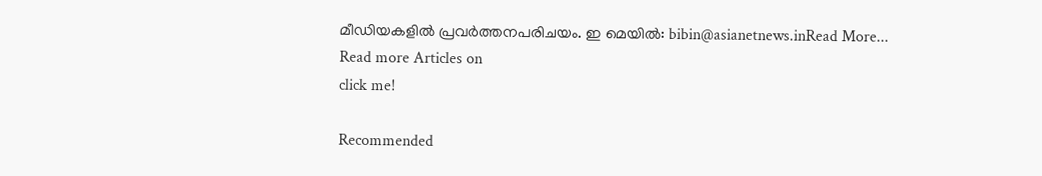മീഡിയകളില്‍ പ്രവര്‍ത്തനപരിചയം. ഇ മെയില്‍: bibin@asianetnews.inRead More...
Read more Articles on
click me!

Recommended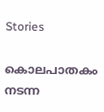Stories

കൊലപാതകം നടന്ന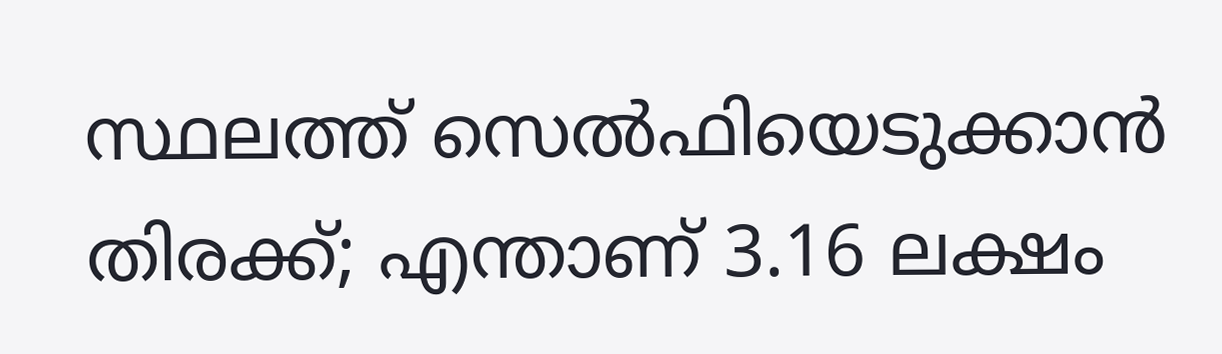സ്ഥലത്ത് സെല്‍ഫിയെടുക്കാന്‍ തിരക്ക്; എന്താണ് 3.16 ലക്ഷം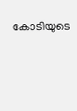കോടിയുടെ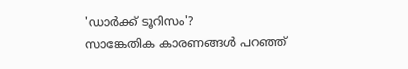'ഡാര്‍ക്ക് ടൂറിസം'?
സാങ്കേതിക കാരണങ്ങൾ പറഞ്ഞ്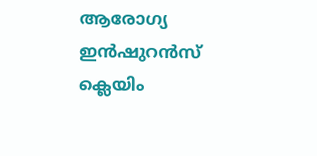ആരോഗ്യ ഇൻഷുറൻസ് ക്ലെയിം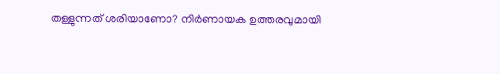തള്ളുന്നത് ശരിയാണോ? നിർണായക ഉത്തരവുമായി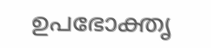ഉപഭോക്തൃ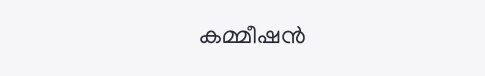കമ്മീഷൻ